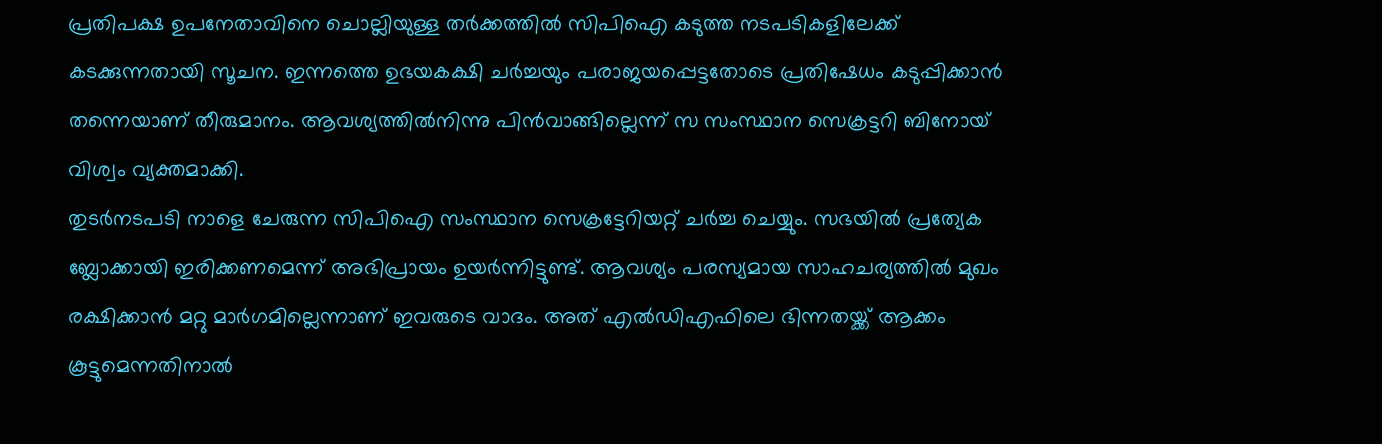പ്രതിപക്ഷ ഉപനേതാവിനെ ചൊല്ലിയുള്ള തർക്കത്തിൽ സിപിഐ കടുത്ത നടപടികളിലേക്ക് കടക്കുന്നതായി സൂചന. ഇന്നത്തെ ഉഭയകക്ഷി ചർച്ചയും പരാജയപ്പെട്ടതോടെ പ്രതിഷേധം കടുപ്പിക്കാൻ തന്നെയാണ് തീരുമാനം. ആവശ്യത്തിൽനിന്നു പിൻവാങ്ങില്ലെന്ന് സ സംസ്ഥാന സെക്രട്ടറി ബിനോയ് വിശ്വം വ്യക്തമാക്കി.
തുടർനടപടി നാളെ ചേരുന്ന സിപിഐ സംസ്ഥാന സെക്രട്ടേറിയറ്റ് ചർച്ച ചെയ്യും. സഭയിൽ പ്രത്യേക ബ്ലോക്കായി ഇരിക്കണമെന്ന് അഭിപ്രായം ഉയർന്നിട്ടുണ്ട്. ആവശ്യം പരസ്യമായ സാഹചര്യത്തിൽ മുഖം രക്ഷിക്കാൻ മറ്റു മാർഗമില്ലെന്നാണ് ഇവരുടെ വാദം. അത് എൽഡിഎഫിലെ ഭിന്നതയ്ക്ക് ആക്കം കൂട്ടുമെന്നതിനാൽ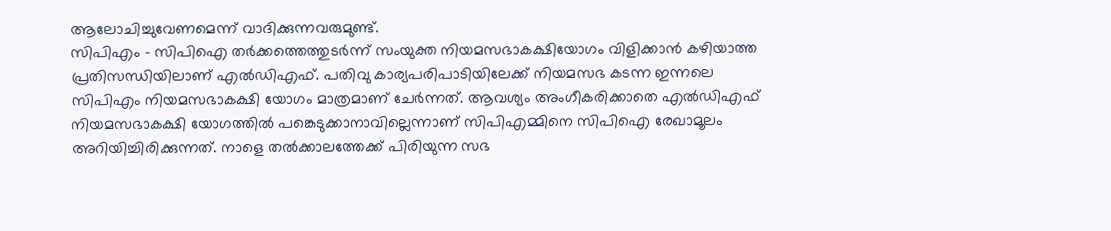ആലോചിച്ചുവേണമെന്ന് വാദിക്കുന്നവരുമുണ്ട്.
സിപിഎം – സിപിഐ തർക്കത്തെത്തുടർന്ന് സംയുക്ത നിയമസഭാകക്ഷിയോഗം വിളിക്കാൻ കഴിയാത്ത പ്രതിസന്ധിയിലാണ് എൽഡിഎഫ്. പതിവു കാര്യപരിപാടിയിലേക്ക് നിയമസഭ കടന്ന ഇന്നലെ സിപിഎം നിയമസഭാകക്ഷി യോഗം മാത്രമാണ് ചേർന്നത്. ആവശ്യം അംഗീകരിക്കാതെ എൽഡിഎഫ് നിയമസഭാകക്ഷി യോഗത്തിൽ പങ്കെടുക്കാനാവില്ലെന്നാണ് സിപിഎമ്മിനെ സിപിഐ രേഖാമൂലം അറിയിച്ചിരിക്കുന്നത്. നാളെ തൽക്കാലത്തേക്ക് പിരിയുന്ന സഭ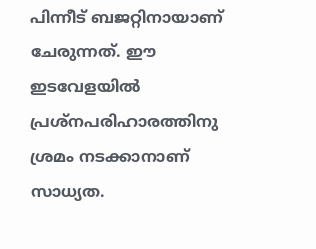പിന്നീട് ബജറ്റിനായാണ് ചേരുന്നത്. ഈ ഇടവേളയിൽ പ്രശ്നപരിഹാരത്തിനു ശ്രമം നടക്കാനാണ് സാധ്യത.